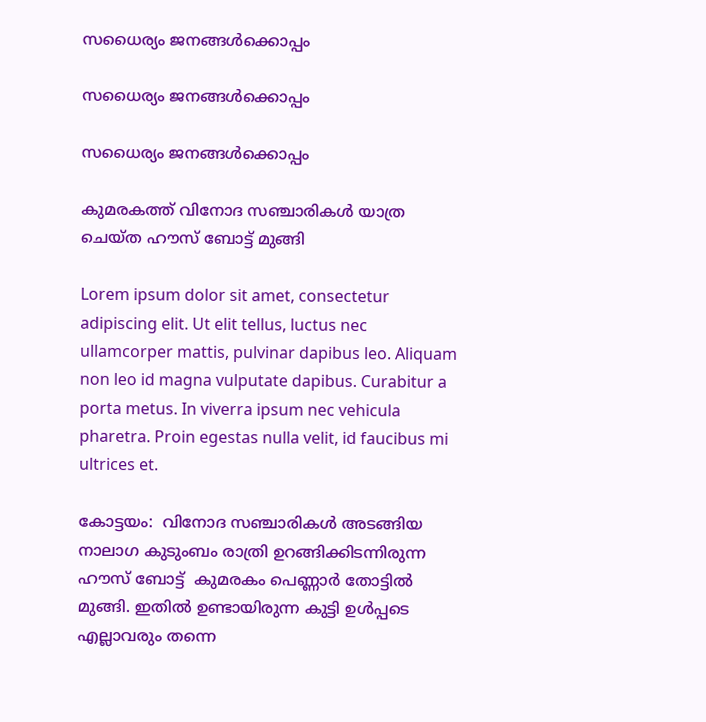സധൈര്യം ജനങ്ങൾക്കൊപ്പം

സധൈര്യം ജനങ്ങൾക്കൊപ്പം

സധൈര്യം ജനങ്ങൾക്കൊപ്പം

കുമരകത്ത് വിനോദ സഞ്ചാരികൾ യാത്ര ചെയ്ത ഹൗസ് ബോട്ട് മുങ്ങി

Lorem ipsum dolor sit amet, consectetur adipiscing elit. Ut elit tellus, luctus nec ullamcorper mattis, pulvinar dapibus leo. Aliquam non leo id magna vulputate dapibus. Curabitur a porta metus. In viverra ipsum nec vehicula pharetra. Proin egestas nulla velit, id faucibus mi ultrices et.

കോട്ടയം:  വിനോദ സഞ്ചാരികൾ അടങ്ങിയ  നാലാഗ കുടുംബം രാത്രി ഉറങ്ങിക്കിടന്നിരുന്ന ഹൗസ് ബോട്ട്  കുമരകം പെണ്ണാർ തോട്ടിൽ മുങ്ങി. ഇതിൽ ഉണ്ടായിരുന്ന കുട്ടി ഉൾപ്പടെ എല്ലാവരും തന്നെ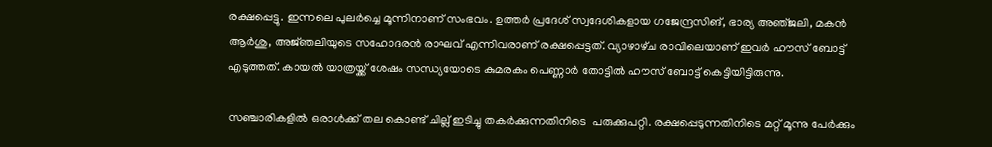രക്ഷപ്പെട്ടു. ഇന്നലെ പുലർച്ചെ മൂന്നിനാണ് സംഭവം. ഉത്തർ പ്രദേശ് സ്വദേശികളായ ഗജേന്ദ്രസിങ്, ഭാര്യ അഞ്‌ജലി, മകൻ ആർശു, അജ്‌ഞലിയുടെ സഹോദരൻ രാഘവ് എന്നിവരാണ് രക്ഷപ്പെട്ടത്. വ്യാഴാഴ്‌ച രാവിലെയാണ് ഇവർ ഹൗസ് ബോട്ട് എടുത്തത്. കായൽ യാത്രയ്ക്ക് ശേഷം സന്ധ്യയോടെ കുമരകം പെണ്ണാർ തോട്ടിൽ ഹൗസ് ബോട്ട് കെട്ടിയിട്ടിരുന്നു.

സഞ്ചാരികളിൽ ഒരാൾക്ക് തല കൊണ്ട് ചില്ല് ഇടിച്ചു തകർക്കുന്നതിനിടെ  പരുക്കുപറ്റി. രക്ഷപ്പെടുന്നതിനിടെ മറ്റ് മൂന്നു പേർക്കും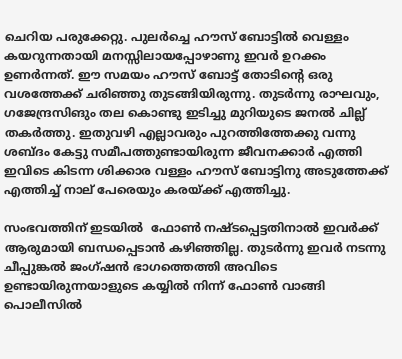ചെറിയ പരുക്കേറ്റു. പുലർച്ചെ ഹൗസ് ബോട്ടിൽ വെള്ളം കയറുന്നതായി മനസ്സിലായപ്പോഴാണു ഇവർ ഉറക്കം ഉണർന്നത്. ഈ സമയം ഹൗസ് ബോട്ട് തോടിന്റെ ഒരു വശത്തേക്ക് ചരിഞ്ഞു തുടങ്ങിയിരുന്നു. തുടർന്നു രാഘവും, ഗജേന്ദ്രസിങും തല കൊണ്ടു ഇടിച്ചു മുറിയുടെ ജനൽ ചില്ല് തകർത്തു. ഇതുവഴി എല്ലാവരും പുറത്തിത്തേക്കു വന്നു ശബ്ദം കേട്ടു സമീപത്തുണ്ടായിരുന്ന ജീവനക്കാർ എത്തി ഇവിടെ കിടന്ന ശിക്കാര വള്ളം ഹൗസ് ബോട്ടിനു അടുത്തേക്ക് എത്തിച്ച് നാല് പേരെയും കരയ്ക്ക് എത്തിച്ചു.

സംഭവത്തിന്‌ ഇടയിൽ  ഫോൺ നഷ്‌ടപ്പെട്ടതിനാൽ ഇവർക്ക് ആരുമായി ബന്ധപ്പെടാൻ കഴിഞ്ഞില്ല. തുടർന്നു ഇവർ നടന്നു ചീപ്പുങ്കൽ ജംഗ്ഷൻ ഭാഗത്തെത്തി അവിടെ ഉണ്ടായിരുന്നയാളുടെ കയ്യിൽ നിന്ന് ഫോൺ വാങ്ങി പൊലീസിൽ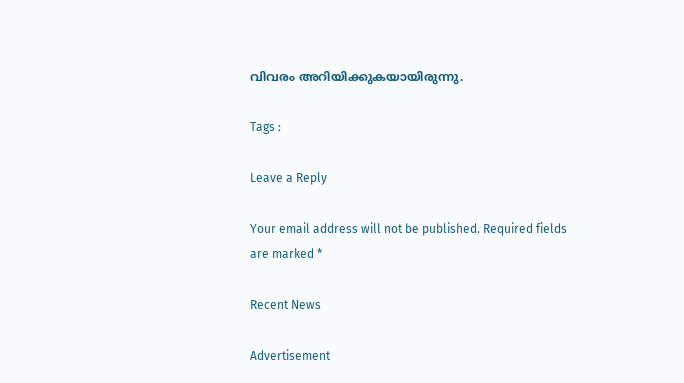വിവരം അറിയിക്കുകയായിരുന്നു.

Tags :

Leave a Reply

Your email address will not be published. Required fields are marked *

Recent News

Advertisement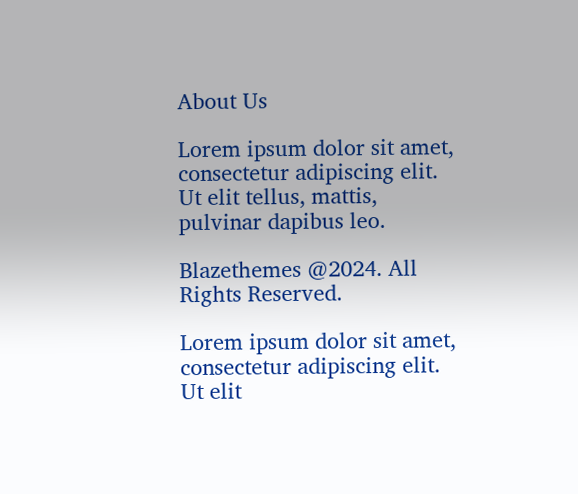About Us

Lorem ipsum dolor sit amet, consectetur adipiscing elit. Ut elit tellus, mattis, pulvinar dapibus leo.

Blazethemes @2024. All Rights Reserved.

Lorem ipsum dolor sit amet, consectetur adipiscing elit. Ut elit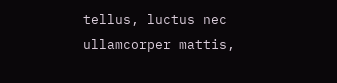tellus, luctus nec ullamcorper mattis,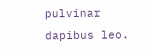pulvinar dapibus leo.